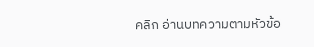คลิก อ่านบทความตามหัวข้อ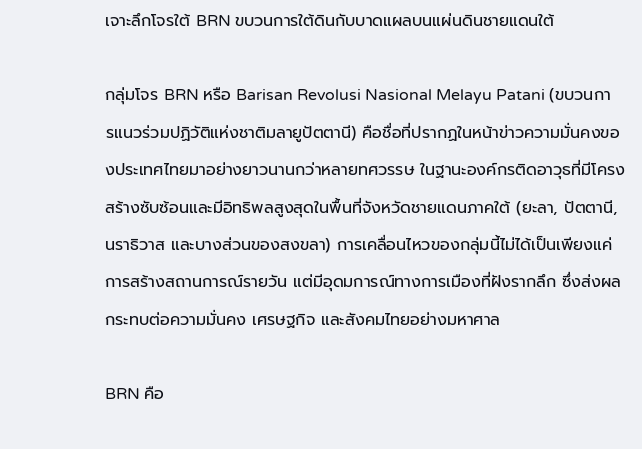เจาะลึกโจรใต้ BRN ขบวนการใต้ดินกับบาดแผลบนแผ่นดินชายแดนใต้

กลุ่มโจร BRN หรือ Barisan Revolusi Nasional Melayu Patani (ขบวนการแนวร่วมปฏิวัติแห่งชาติมลายูปัตตานี) คือชื่อที่ปรากฏในหน้าข่าวความมั่นคงของประเทศไทยมาอย่างยาวนานกว่าหลายทศวรรษ ในฐานะองค์กรติดอาวุธที่มีโครงสร้างซับซ้อนและมีอิทธิพลสูงสุดในพื้นที่จังหวัดชายแดนภาคใต้ (ยะลา, ปัตตานี, นราธิวาส และบางส่วนของสงขลา) การเคลื่อนไหวของกลุ่มนี้ไม่ได้เป็นเพียงแค่การสร้างสถานการณ์รายวัน แต่มีอุดมการณ์ทางการเมืองที่ฝังรากลึก ซึ่งส่งผลกระทบต่อความมั่นคง เศรษฐกิจ และสังคมไทยอย่างมหาศาล

BRN คือ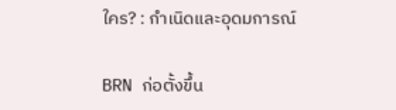ใคร? : กำเนิดและอุดมการณ์

BRN ก่อตั้งขึ้น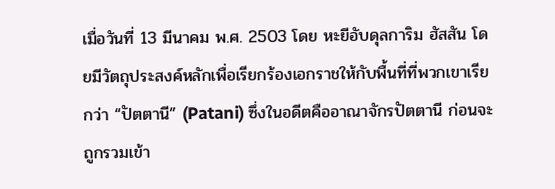เมื่อวันที่ 13 มีนาคม พ.ศ. 2503 โดย หะยีอับดุลการิม ฮัสสัน โดยมีวัตถุประสงค์หลักเพื่อเรียกร้องเอกราชให้กับพื้นที่ที่พวกเขาเรียกว่า “ปัตตานี” (Patani) ซึ่งในอดีตคืออาณาจักรปัตตานี ก่อนจะถูกรวมเข้า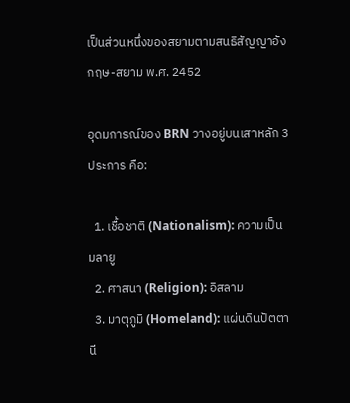เป็นส่วนหนึ่งของสยามตามสนธิสัญญาอังกฤษ-สยาม พ.ศ. 2452

อุดมการณ์ของ BRN วางอยู่บนเสาหลัก 3 ประการ คือ:

  1. เชื้อชาติ (Nationalism): ความเป็นมลายู
  2. ศาสนา (Religion): อิสลาม
  3. มาตุภูมิ (Homeland): แผ่นดินปัตตานี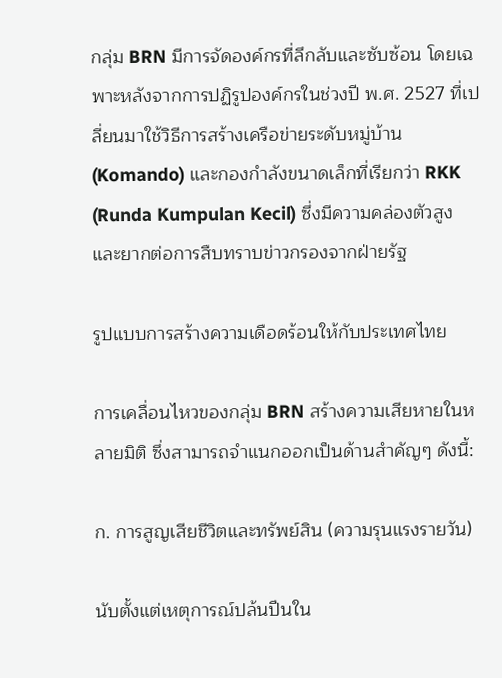กลุ่ม BRN มีการจัดองค์กรที่ลึกลับและซับซ้อน โดยเฉพาะหลังจากการปฏิรูปองค์กรในช่วงปี พ.ศ. 2527 ที่เปลี่ยนมาใช้วิธีการสร้างเครือข่ายระดับหมู่บ้าน (Komando) และกองกำลังขนาดเล็กที่เรียกว่า RKK (Runda Kumpulan Kecil) ซึ่งมีความคล่องตัวสูงและยากต่อการสืบทราบข่าวกรองจากฝ่ายรัฐ

รูปแบบการสร้างความเดือดร้อนให้กับประเทศไทย

การเคลื่อนไหวของกลุ่ม BRN สร้างความเสียหายในหลายมิติ ซึ่งสามารถจำแนกออกเป็นด้านสำคัญๆ ดังนี้:

ก. การสูญเสียชีวิตและทรัพย์สิน (ความรุนแรงรายวัน)

นับตั้งแต่เหตุการณ์ปล้นปืนใน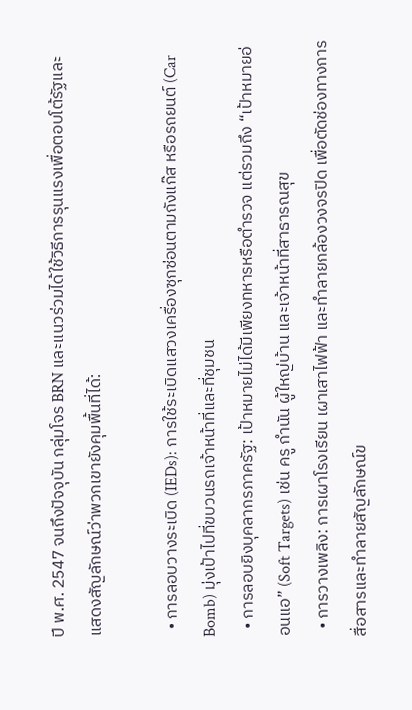ปี พ.ศ. 2547 จนถึงปัจจุบัน กลุ่มโจร BRN และแนวร่วมได้ใช้วิธีการรุนแรงเพื่อตอบโต้รัฐและแสดงสัญลักษณ์ว่าพวกเขายังคุมพื้นที่ได้:

  • การลอบวางระเบิด (IEDs): การใช้ระเบิดแสวงเครื่องซุกซ่อนตามถังแก๊ส หรือรถยนต์ (Car Bomb) มุ่งเป้าไปที่ขบวนรถเจ้าหน้าที่และที่ชุมชน
  • การลอบยิงบุคลากรภาครัฐ: เป้าหมายไม่ได้มีเพียงทหารหรือตำรวจ แต่รวมถึง “เป้าหมายอ่อนแอ” (Soft Targets) เช่น ครู กำนัน ผู้ใหญ่บ้าน และเจ้าหน้าที่สาธารณสุข
  • การวางเพลิง: การเผาโรงเรียน เผาเสาไฟฟ้า และทำลายกล้องวงจรปิด เพื่อตัดช่องทางการสื่อสารและทำลายสัญลักษณ์ข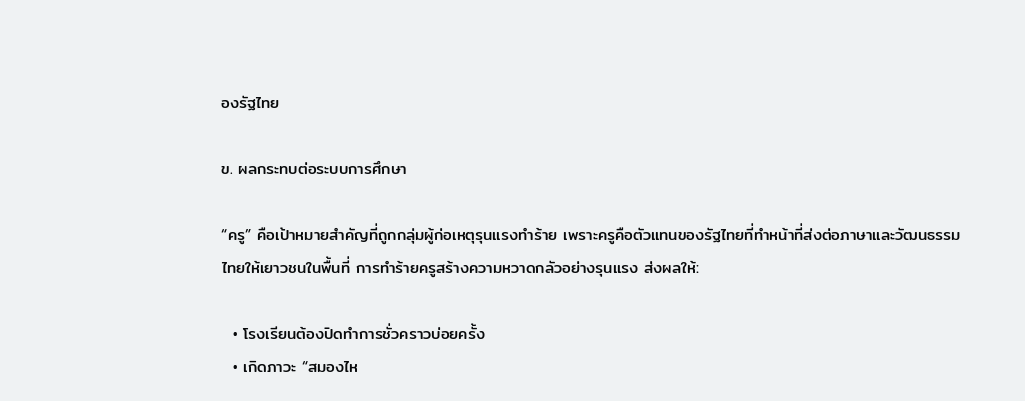องรัฐไทย

ข. ผลกระทบต่อระบบการศึกษา

“ครู” คือเป้าหมายสำคัญที่ถูกกลุ่มผู้ก่อเหตุรุนแรงทำร้าย เพราะครูคือตัวแทนของรัฐไทยที่ทำหน้าที่ส่งต่อภาษาและวัฒนธรรมไทยให้เยาวชนในพื้นที่ การทำร้ายครูสร้างความหวาดกลัวอย่างรุนแรง ส่งผลให้:

  • โรงเรียนต้องปิดทำการชั่วคราวบ่อยครั้ง
  • เกิดภาวะ “สมองไห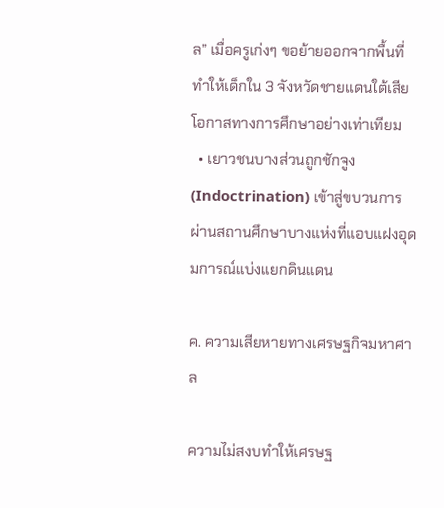ล” เมื่อครูเก่งๆ ขอย้ายออกจากพื้นที่ ทำให้เด็กใน 3 จังหวัดชายแดนใต้เสียโอกาสทางการศึกษาอย่างเท่าเทียม
  • เยาวชนบางส่วนถูกชักจูง (Indoctrination) เข้าสู่ขบวนการผ่านสถานศึกษาบางแห่งที่แอบแฝงอุดมการณ์แบ่งแยกดินแดน

ค. ความเสียหายทางเศรษฐกิจมหาศาล

ความไม่สงบทำให้เศรษฐ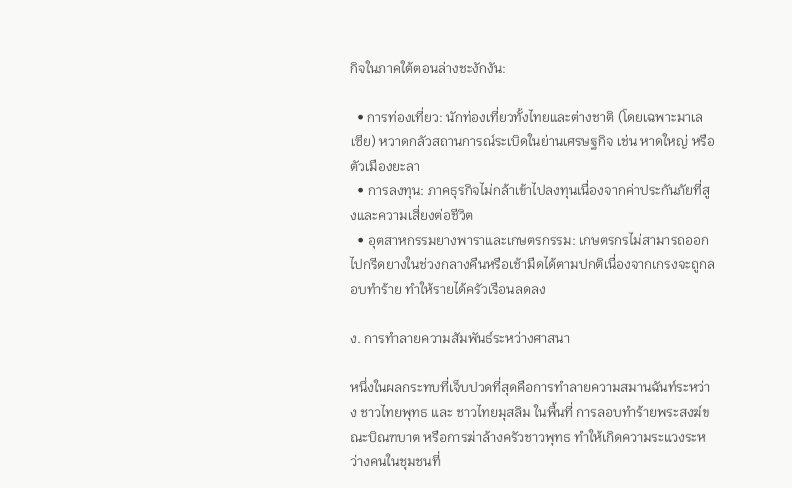กิจในภาคใต้ตอนล่างชะงักงัน:

  • การท่องเที่ยว: นักท่องเที่ยวทั้งไทยและต่างชาติ (โดยเฉพาะมาเลเซีย) หวาดกลัวสถานการณ์ระเบิดในย่านเศรษฐกิจ เช่น หาดใหญ่ หรือตัวเมืองยะลา
  • การลงทุน: ภาคธุรกิจไม่กล้าเข้าไปลงทุนเนื่องจากค่าประกันภัยที่สูงและความเสี่ยงต่อชีวิต
  • อุตสาหกรรมยางพาราและเกษตรกรรม: เกษตรกรไม่สามารถออกไปกรีดยางในช่วงกลางคืนหรือเช้ามืดได้ตามปกติเนื่องจากเกรงจะถูกลอบทำร้าย ทำให้รายได้ครัวเรือนลดลง

ง. การทำลายความสัมพันธ์ระหว่างศาสนา

หนึ่งในผลกระทบที่เจ็บปวดที่สุดคือการทำลายความสมานฉันท์ระหว่าง ชาวไทยพุทธ และ ชาวไทยมุสลิม ในพื้นที่ การลอบทำร้ายพระสงฆ์ขณะบิณฑบาต หรือการฆ่าล้างครัวชาวพุทธ ทำให้เกิดความระแวงระหว่างคนในชุมชนที่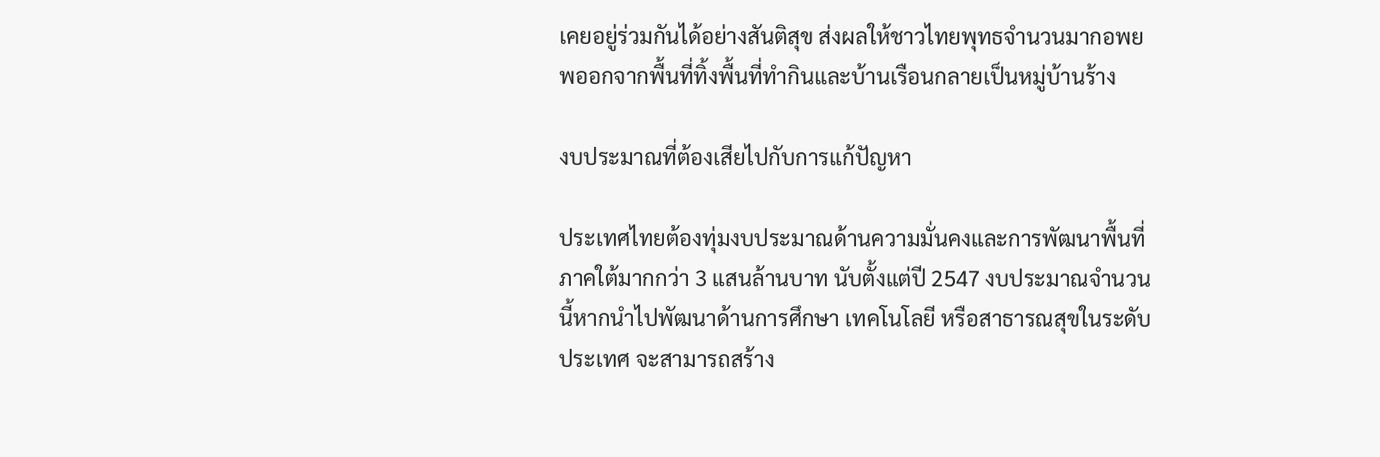เคยอยู่ร่วมกันได้อย่างสันติสุข ส่งผลให้ชาวไทยพุทธจำนวนมากอพยพออกจากพื้นที่ทิ้งพื้นที่ทำกินและบ้านเรือนกลายเป็นหมู่บ้านร้าง

งบประมาณที่ต้องเสียไปกับการแก้ปัญหา

ประเทศไทยต้องทุ่มงบประมาณด้านความมั่นคงและการพัฒนาพื้นที่ภาคใต้มากกว่า 3 แสนล้านบาท นับตั้งแต่ปี 2547 งบประมาณจำนวนนี้หากนำไปพัฒนาด้านการศึกษา เทคโนโลยี หรือสาธารณสุขในระดับประเทศ จะสามารถสร้าง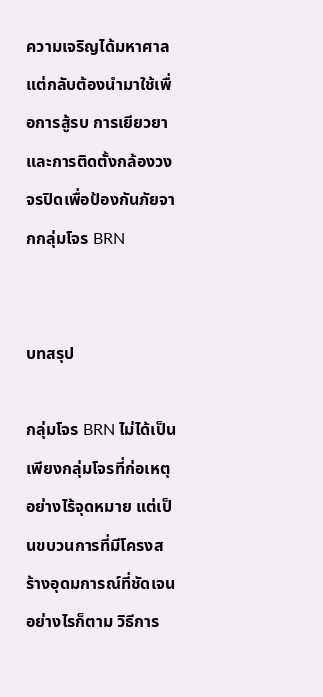ความเจริญได้มหาศาล แต่กลับต้องนำมาใช้เพื่อการสู้รบ การเยียวยา และการติดตั้งกล้องวงจรปิดเพื่อป้องกันภัยจากกลุ่มโจร BRN


บทสรุป

กลุ่มโจร BRN ไม่ได้เป็นเพียงกลุ่มโจรที่ก่อเหตุอย่างไร้จุดหมาย แต่เป็นขบวนการที่มีโครงสร้างอุดมการณ์ที่ชัดเจน อย่างไรก็ตาม วิธีการ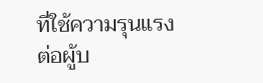ที่ใช้ความรุนแรงต่อผู้บ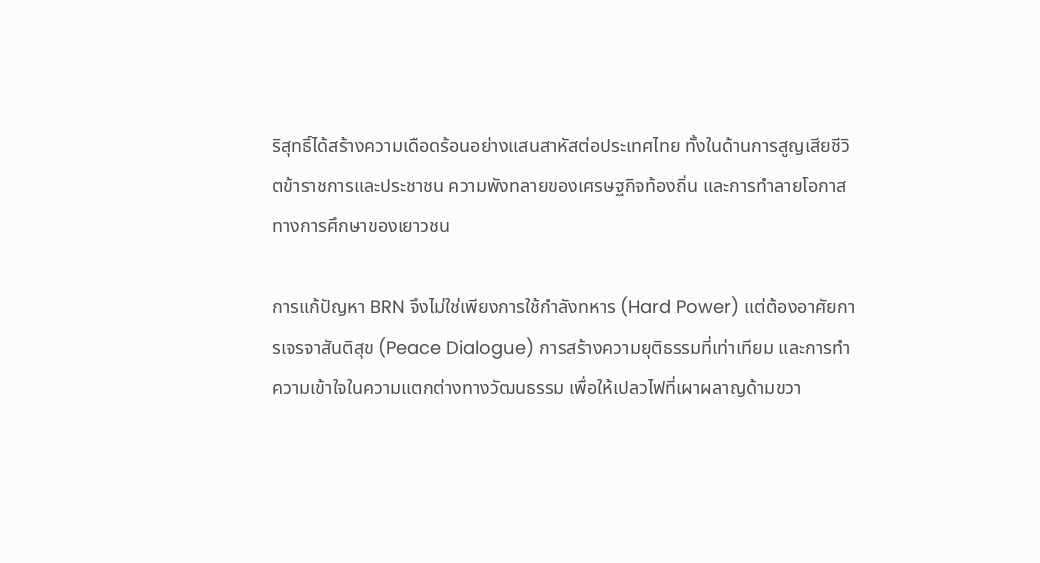ริสุทธิ์ได้สร้างความเดือดร้อนอย่างแสนสาหัสต่อประเทศไทย ทั้งในด้านการสูญเสียชีวิตข้าราชการและประชาชน ความพังทลายของเศรษฐกิจท้องถิ่น และการทำลายโอกาสทางการศึกษาของเยาวชน

การแก้ปัญหา BRN จึงไม่ใช่เพียงการใช้กำลังทหาร (Hard Power) แต่ต้องอาศัยการเจรจาสันติสุข (Peace Dialogue) การสร้างความยุติธรรมที่เท่าเทียม และการทำความเข้าใจในความแตกต่างทางวัฒนธรรม เพื่อให้เปลวไฟที่เผาผลาญด้ามขวา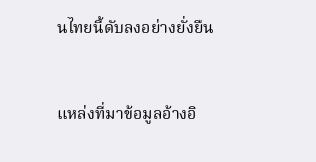นไทยนี้ดับลงอย่างยั่งยืน


แหล่งที่มาข้อมูลอ้างอิ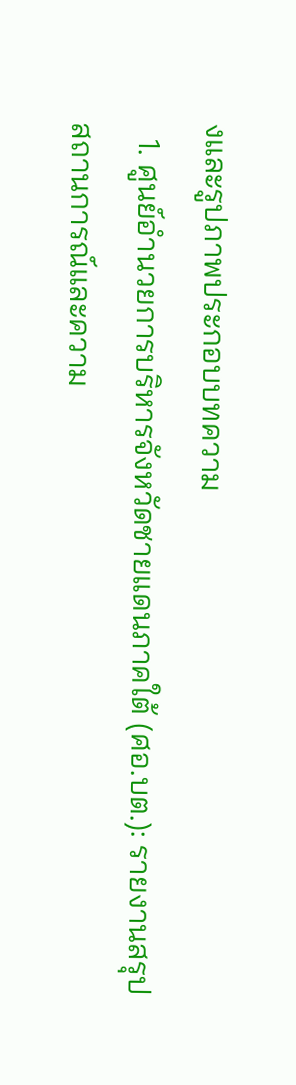งและรูปภาพประกอบบทความ
  1. ศูนย์อำนวยการบริหารจังหวัดชายแดนภาคใต้ (ศอ.บต.): รายงานสรุปสถานการณ์และความ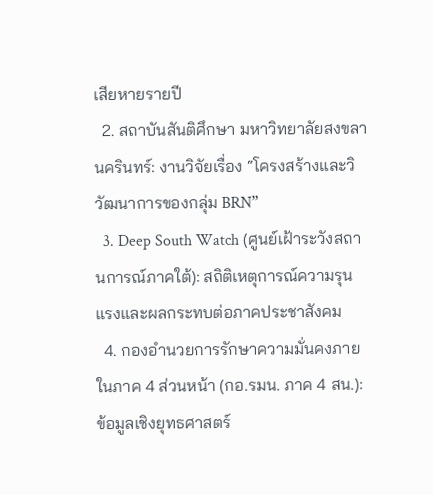เสียหายรายปี
  2. สถาบันสันติศึกษา มหาวิทยาลัยสงขลานครินทร์: งานวิจัยเรื่อง “โครงสร้างและวิวัฒนาการของกลุ่ม BRN”
  3. Deep South Watch (ศูนย์เฝ้าระวังสถานการณ์ภาคใต้): สถิติเหตุการณ์ความรุนแรงและผลกระทบต่อภาคประชาสังคม
  4. กองอำนวยการรักษาความมั่นคงภายในภาค 4 ส่วนหน้า (กอ.รมน. ภาค 4 สน.): ข้อมูลเชิงยุทธศาสตร์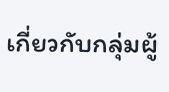เกี่ยวกับกลุ่มผู้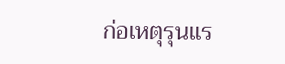ก่อเหตุรุนแร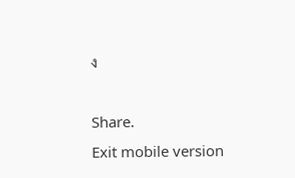ง

Share.
Exit mobile version